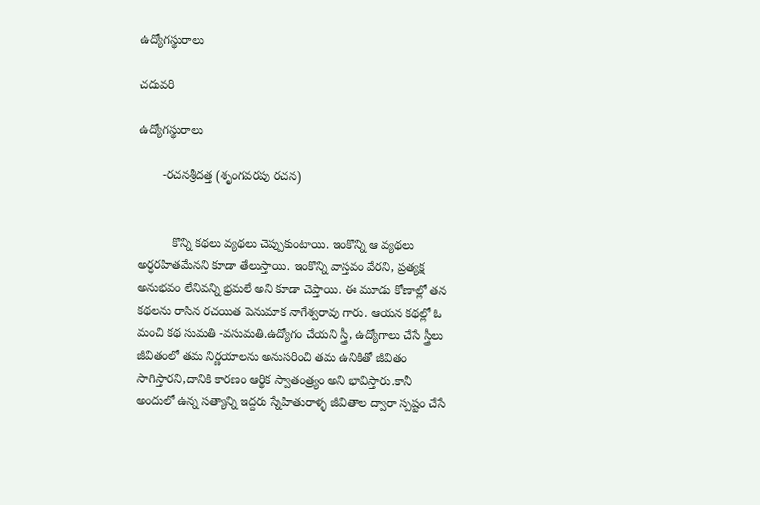ఉద్యోగస్థురాలు

చదువరి

ఉద్యోగస్థురాలు

       -రచనశ్రీదత్త (శృంగవరపు రచన)


          కొన్ని కథలు వ్యథలు చెప్పుకుంటాయి. ఇంకొన్ని ఆ వ్యథలు అర్ధరహితమేనని కూడా తేలుస్తాయి. ఇంకొన్ని వాస్తవం వేరని, ప్రత్యక్ష అనుభవం లేనివన్ని భ్రమలే అని కూడా చెప్తాయి. ఈ మూడు కోణాల్లో తన కథలను రాసిన రచయిత పెనుమాక నాగేశ్వరావు గారు. ఆయన కథల్లో ఓ మంచి కథ సుమతి -వసుమతి.ఉద్యోగం చేయని స్త్రీ, ఉద్యోగాలు చేసే స్త్రీలు  జీవితంలో తమ నిర్ణయాలను అనుసరించి తమ ఉనికితో జీవితం సాగిస్తారని,దానికి కారణం ఆర్థిక స్వాతంత్ర్యం అని భావిస్తారు.కానీ అందులో ఉన్న సత్యాన్ని ఇద్దరు స్నేహితురాళ్ళ జీవితాల ద్వారా స్పష్టం చేసే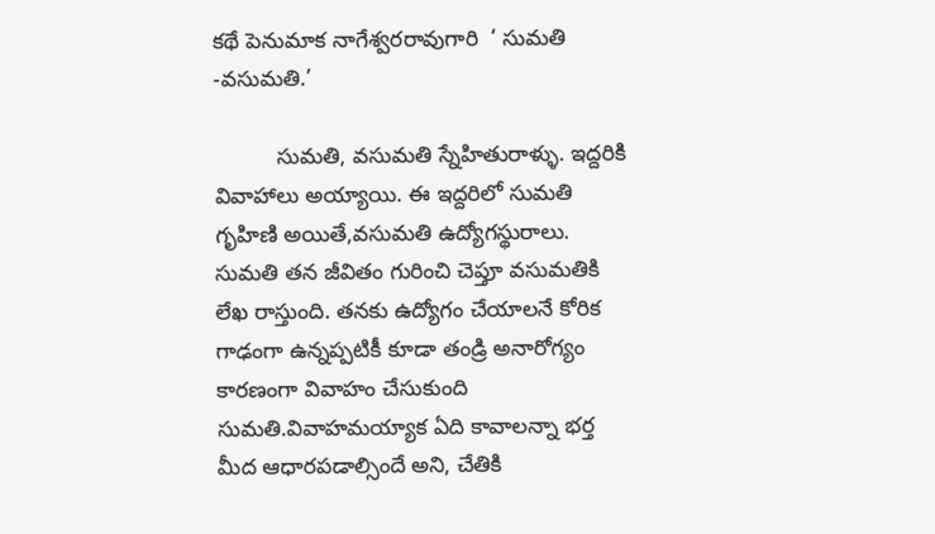కథే పెనుమాక నాగేశ్వరరావుగారి  ‘ సుమతి -వసుమతి.’

          సుమతి, వసుమతి స్నేహితురాళ్ళు. ఇద్దరికి వివాహాలు అయ్యాయి. ఈ ఇద్దరిలో సుమతి గృహిణి అయితే,వసుమతి ఉద్యోగస్థురాలు. సుమతి తన జీవితం గురించి చెప్తూ వసుమతికి లేఖ రాస్తుంది. తనకు ఉద్యోగం చేయాలనే కోరిక గాఢంగా ఉన్నప్పటికీ కూడా తండ్రి అనారోగ్యం కారణంగా వివాహం చేసుకుంది సుమతి.వివాహమయ్యాక ఏది కావాలన్నా భర్త మీద ఆధారపడాల్సిందే అని, చేతికి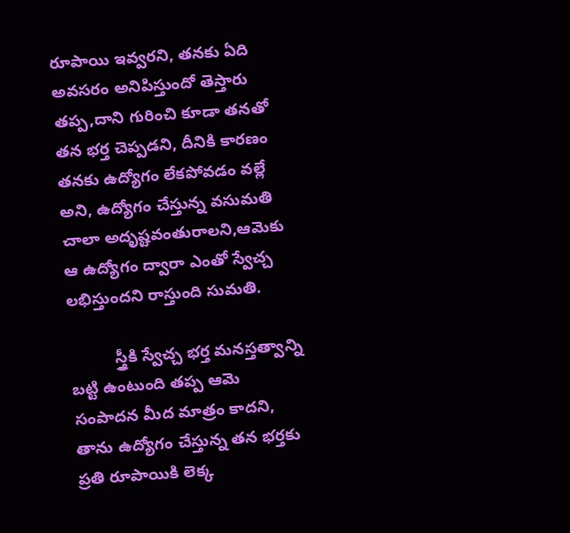రూపాయి ఇవ్వరని, తనకు ఏది అవసరం అనిపిస్తుందో తెస్తారు తప్ప,దాని గురించి కూడా తనతో తన భర్త చెప్పడని, దీనికి కారణం తనకు ఉద్యోగం లేకపోవడం వల్లే అని, ఉద్యోగం చేస్తున్న వసుమతి చాలా అదృష్టవంతురాలని,ఆమెకు ఆ ఉద్యోగం ద్వారా ఎంతో స్వేచ్చ లభిస్తుందని రాస్తుంది సుమతి.

          స్త్రీకి స్వేచ్చ భర్త మనస్తత్వాన్ని బట్టి ఉంటుంది తప్ప ఆమె సంపాదన మీద మాత్రం కాదని, తాను ఉద్యోగం చేస్తున్న తన భర్తకు ప్రతి రూపాయికి లెక్క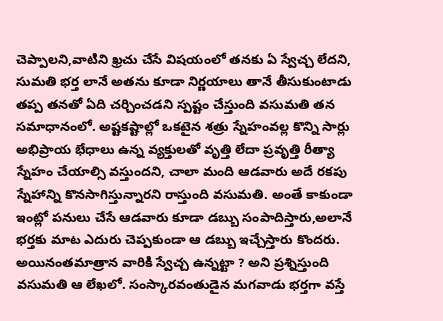చెప్పాలని,వాటిని ఖ్రచు చేసే విషయంలో తనకు ఏ స్వేచ్చ లేదని, సుమతి భర్త లానే అతను కూడా నిర్ణయాలు తానే తీసుకుంటాడు తప్ప తనతో ఏది చర్చించడని స్పష్టం చేస్తుంది వసుమతి తన సమాధానంలో. అష్టకష్టాల్లో ఒకటైన శత్రు స్నేహంవల్ల కొన్ని సార్లు అభిప్రాయ భేధాలు ఉన్న వ్యక్తులతో వృత్తి లేదా ప్రవృత్తి రీత్యా స్నేహం చేయాల్సి వస్తుందని, చాలా మంది ఆడవారు అదే రకపు స్నేహాన్ని కొనసాగిస్తున్నారని రాస్తుంది వసుమతి. అంతే కాకుండా ఇంట్లో పనులు చేసే ఆడవారు కూడా డబ్బు సంపాదిస్తారు,అలానే భర్తకు మాట ఎదురు చెప్పకుండా ఆ డబ్బు ఇచ్చేస్తారు కొందరు. అయినంతమాత్రాన వారికి స్వేచ్చ ఉన్నట్టా ? అని ప్రశ్నిస్తుంది వసుమతి ఆ లేఖలో. సంస్కారవంతుడైన మగవాడు భర్తగా వస్తే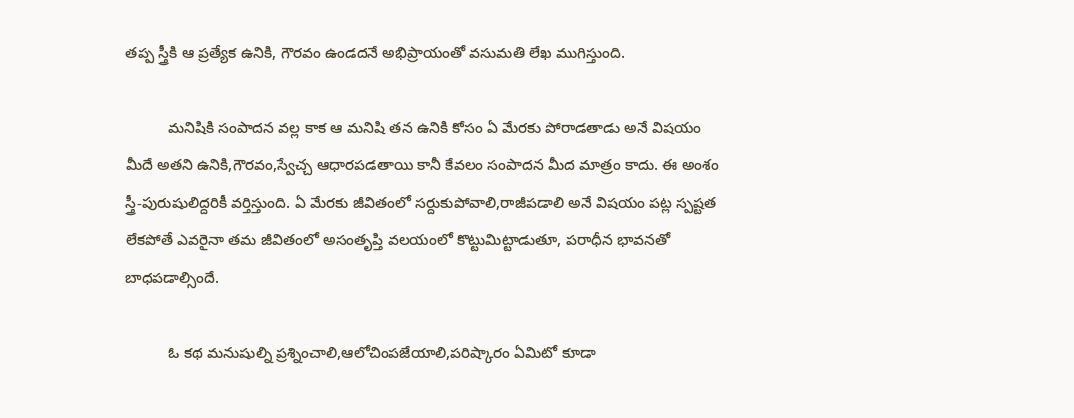తప్ప స్త్రీకి ఆ ప్రత్యేక ఉనికి, గౌరవం ఉండదనే అభిప్రాయంతో వసుమతి లేఖ ముగిస్తుంది.

          మనిషికి సంపాదన వల్ల కాక ఆ మనిషి తన ఉనికి కోసం ఏ మేరకు పోరాడతాడు అనే విషయం మీదే అతని ఉనికి,గౌరవం,స్వేచ్చ ఆధారపడతాయి కానీ కేవలం సంపాదన మీద మాత్రం కాదు. ఈ అంశం స్త్రీ-పురుషులిద్దరికీ వర్తిస్తుంది. ఏ మేరకు జీవితంలో సర్దుకుపోవాలి,రాజీపడాలి అనే విషయం పట్ల స్పష్టత లేకపోతే ఎవరైనా తమ జీవితంలో అసంతృప్తి వలయంలో కొట్టుమిట్టాడుతూ, పరాధీన భావనతో బాధపడాల్సిందే.

          ఓ కథ మనుషుల్ని ప్రశ్నించాలి,ఆలోచింపజేయాలి,పరిష్కారం ఏమిటో కూడా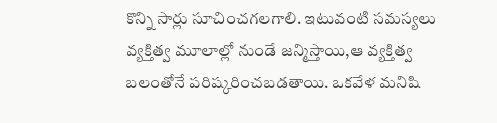కొన్ని సార్లు సూచించగలగాలి. ఇటువంటి సమస్యలు వ్యక్తిత్వ మూలాల్లో నుండే జన్మిస్తాయి,ఆ వ్యక్తిత్వ బలంతోనే పరిష్కరించబడతాయి. ఒకవేళ మనిషి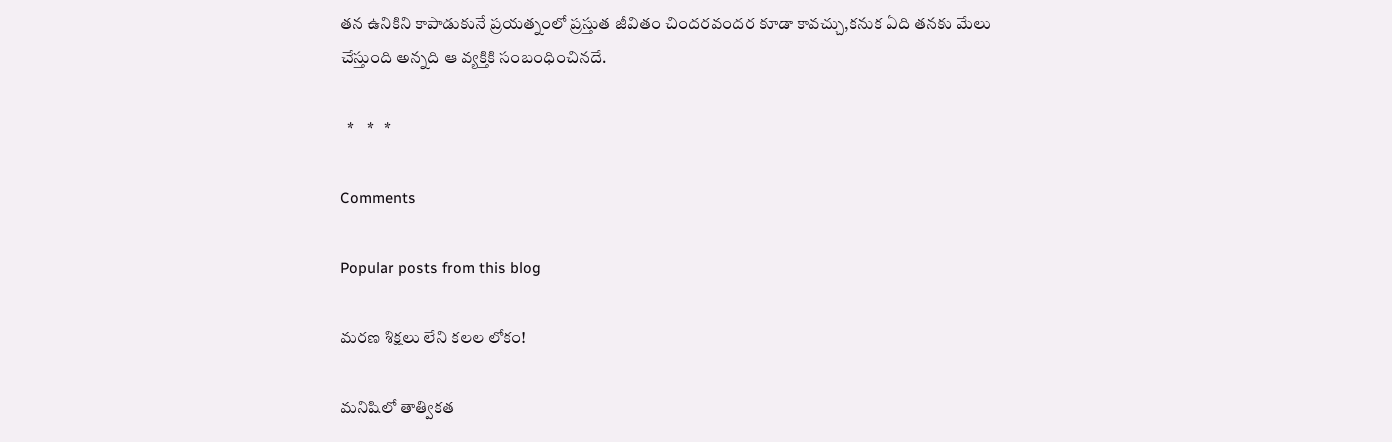తన ఉనికిని కాపాడుకునే ప్రయత్నంలో ప్రస్తుత జీవితం చిందరవందర కూడా కావచ్చు,కనుక ఏది తనకు మేలు చేస్తుంది అన్నది ఆ వ్యక్తికి సంబంధించినదే.

  *    *   *

Comments

Popular posts from this blog

మరణ శిక్షలు లేని కలల లోకం!

మనిషిలో తాత్వికత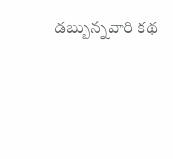డబ్బున్నవారి కథ